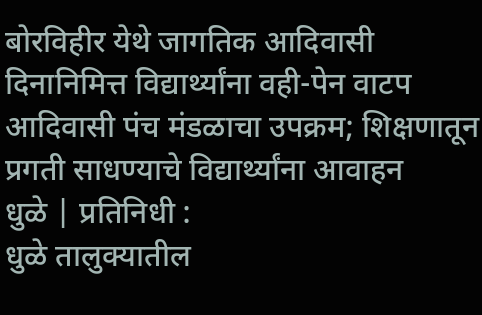बोरविहीर येथे जागतिक आदिवासी दिनानिमित्त विद्यार्थ्यांना वही-पेन वाटप
आदिवासी पंच मंडळाचा उपक्रम; शिक्षणातून प्रगती साधण्याचे विद्यार्थ्यांना आवाहन
धुळे | प्रतिनिधी :
धुळे तालुक्यातील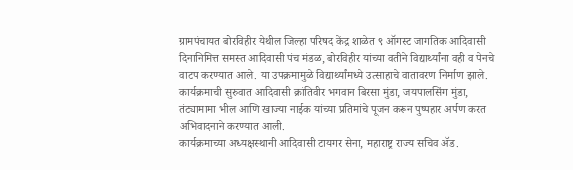ग्रामपंचायत बोरविहीर येथील जिल्हा परिषद केंद्र शाळेत ९ ऑगस्ट जागतिक आदिवासी दिनानिमित्त समस्त आदिवासी पंच मंडळ, बोरविहीर यांच्या वतीने विद्यार्थ्यांना वही व पेनचे वाटप करण्यात आले. या उपक्रमामुळे विद्यार्थ्यांमध्ये उत्साहाचे वातावरण निर्माण झाले.
कार्यक्रमाची सुरुवात आदिवासी क्रांतिवीर भगवान बिरसा मुंडा, जयपालसिंग मुंडा, तंट्यामामा भील आणि खाज्या नाईक यांच्या प्रतिमांचे पूजन करून पुष्पहार अर्पण करत अभिवादनाने करण्यात आली.
कार्यक्रमाच्या अध्यक्षस्थानी आदिवासी टायगर सेना, महाराष्ट्र राज्य सचिव ॲड.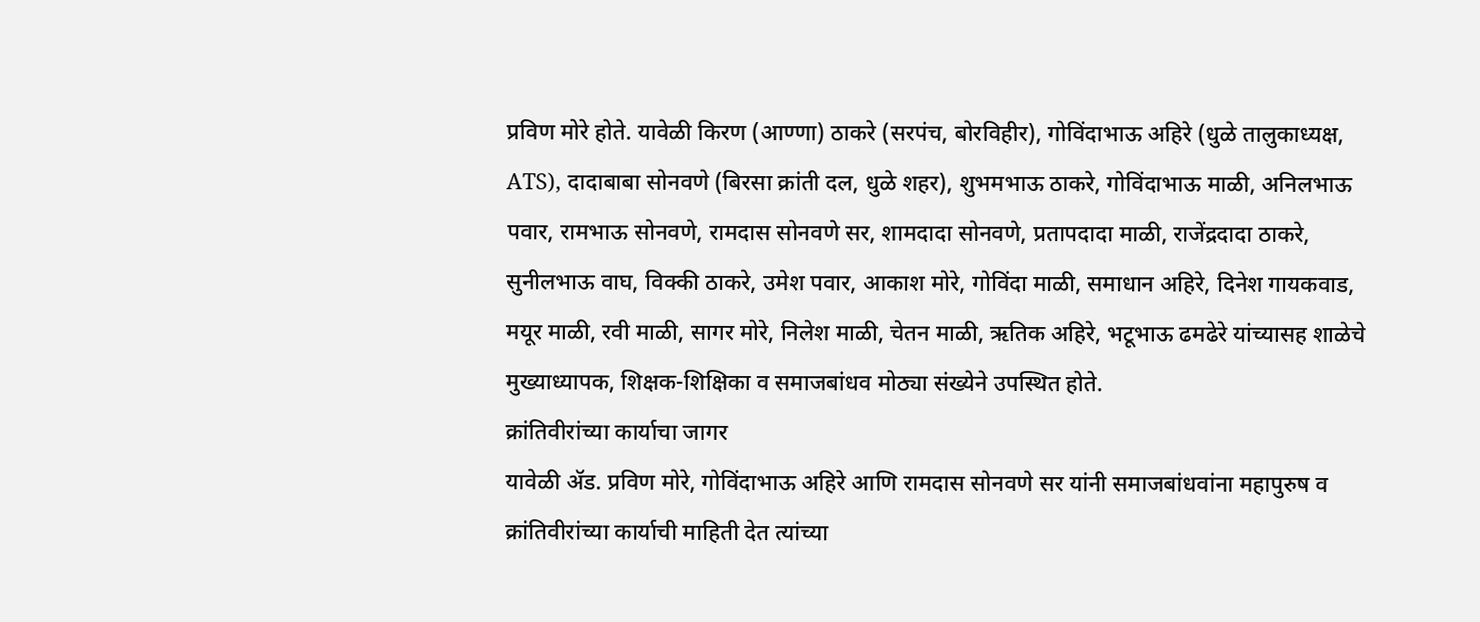प्रविण मोरे होते. यावेळी किरण (आण्णा) ठाकरे (सरपंच, बोरविहीर), गोविंदाभाऊ अहिरे (धुळे तालुकाध्यक्ष, ATS), दादाबाबा सोनवणे (बिरसा क्रांती दल, धुळे शहर), शुभमभाऊ ठाकरे, गोविंदाभाऊ माळी, अनिलभाऊ पवार, रामभाऊ सोनवणे, रामदास सोनवणे सर, शामदादा सोनवणे, प्रतापदादा माळी, राजेंद्रदादा ठाकरे, सुनीलभाऊ वाघ, विक्की ठाकरे, उमेश पवार, आकाश मोरे, गोविंदा माळी, समाधान अहिरे, दिनेश गायकवाड, मयूर माळी, रवी माळी, सागर मोरे, निलेश माळी, चेतन माळी, ऋतिक अहिरे, भटूभाऊ ढमढेरे यांच्यासह शाळेचे मुख्याध्यापक, शिक्षक-शिक्षिका व समाजबांधव मोठ्या संख्येने उपस्थित होते.
क्रांतिवीरांच्या कार्याचा जागर
यावेळी ॲड. प्रविण मोरे, गोविंदाभाऊ अहिरे आणि रामदास सोनवणे सर यांनी समाजबांधवांना महापुरुष व क्रांतिवीरांच्या कार्याची माहिती देत त्यांच्या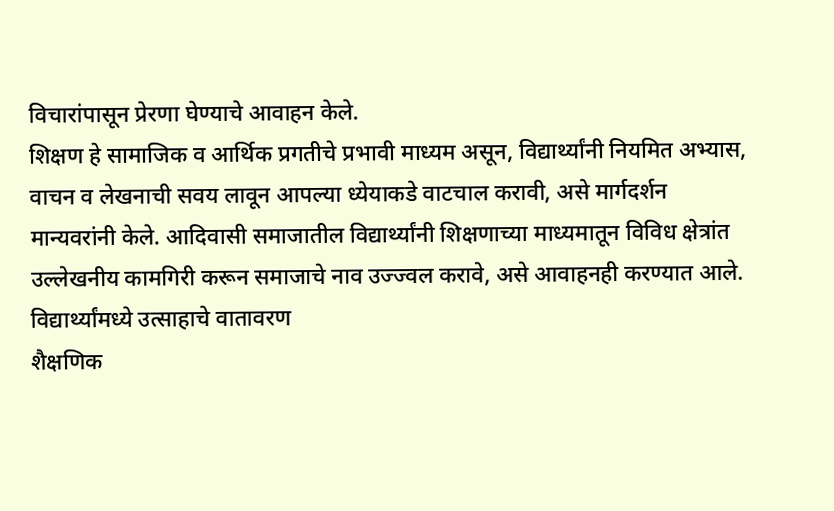विचारांपासून प्रेरणा घेण्याचे आवाहन केले.
शिक्षण हे सामाजिक व आर्थिक प्रगतीचे प्रभावी माध्यम असून, विद्यार्थ्यांनी नियमित अभ्यास, वाचन व लेखनाची सवय लावून आपल्या ध्येयाकडे वाटचाल करावी, असे मार्गदर्शन मान्यवरांनी केले. आदिवासी समाजातील विद्यार्थ्यांनी शिक्षणाच्या माध्यमातून विविध क्षेत्रांत उल्लेखनीय कामगिरी करून समाजाचे नाव उज्ज्वल करावे, असे आवाहनही करण्यात आले.
विद्यार्थ्यांमध्ये उत्साहाचे वातावरण
शैक्षणिक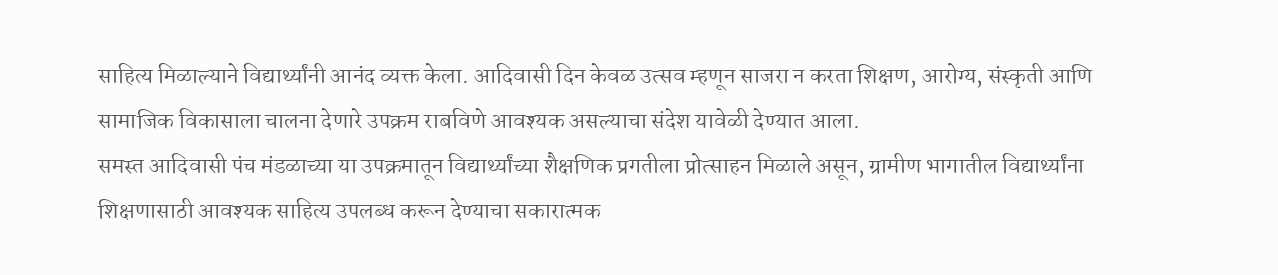साहित्य मिळाल्याने विद्यार्थ्यांनी आनंद व्यक्त केला. आदिवासी दिन केवळ उत्सव म्हणून साजरा न करता शिक्षण, आरोग्य, संस्कृती आणि सामाजिक विकासाला चालना देणारे उपक्रम राबविणे आवश्यक असल्याचा संदेश यावेळी देण्यात आला.
समस्त आदिवासी पंच मंडळाच्या या उपक्रमातून विद्यार्थ्यांच्या शैक्षणिक प्रगतीला प्रोत्साहन मिळाले असून, ग्रामीण भागातील विद्यार्थ्यांना शिक्षणासाठी आवश्यक साहित्य उपलब्ध करून देण्याचा सकारात्मक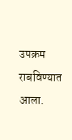उपक्रम राबविण्यात आला.